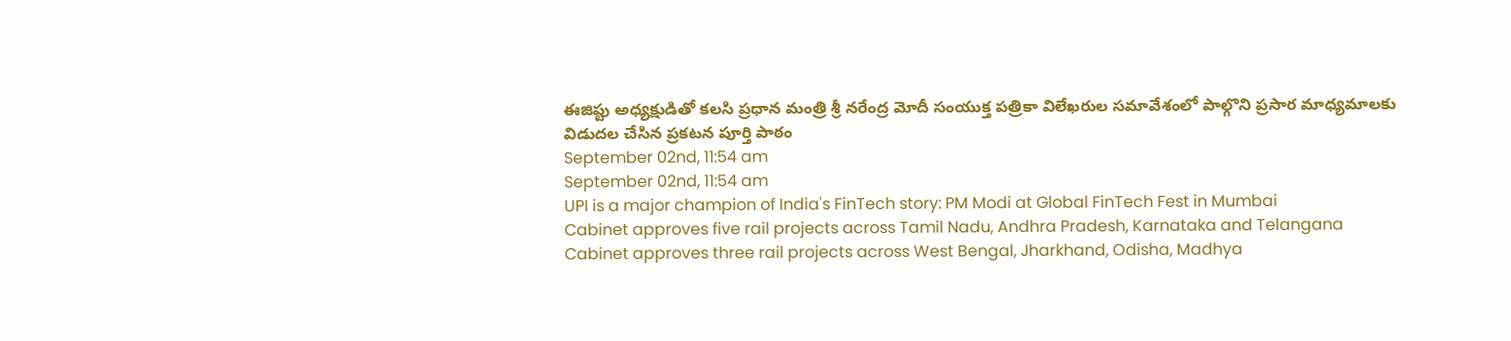ఈజిప్టు అధ్యక్షుడితో కలసి ప్రధాన మంత్రి శ్రీ నరేంద్ర మోదీ సంయుక్త పత్రికా విలేఖరుల సమావేశంలో పాల్గొని ప్రసార మాధ్యమాలకు విడుదల చేసిన ప్రకటన పూర్తి పాఠం
September 02nd, 11:54 am
September 02nd, 11:54 am
UPI is a major champion of India's FinTech story: PM Modi at Global FinTech Fest in Mumbai
Cabinet approves five rail projects across Tamil Nadu, Andhra Pradesh, Karnataka and Telangana
Cabinet approves three rail projects across West Bengal, Jharkhand, Odisha, Madhya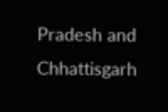Pradesh and Chhattisgarh